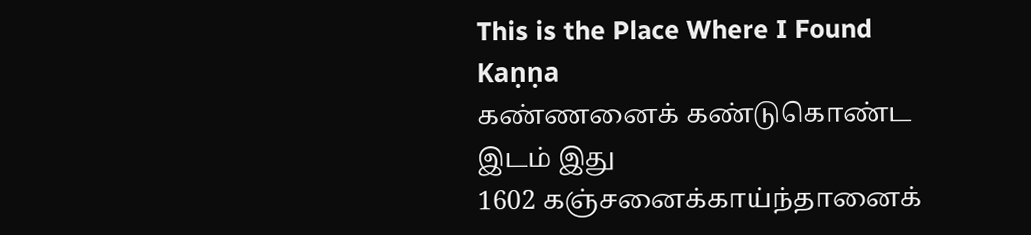This is the Place Where I Found Kaṇṇa
கண்ணனைக் கண்டுகொண்ட இடம் இது
1602 கஞ்சனைக்காய்ந்தானைக்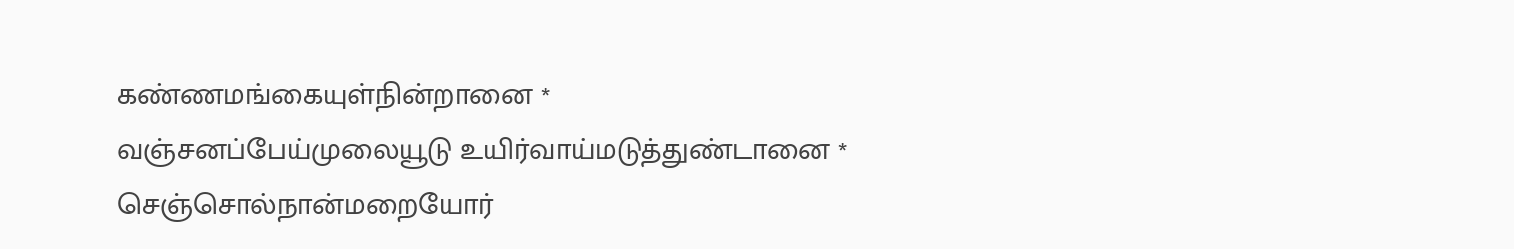கண்ணமங்கையுள்நின்றானை *
வஞ்சனப்பேய்முலையூடு உயிர்வாய்மடுத்துண்டானை *
செஞ்சொல்நான்மறையோர்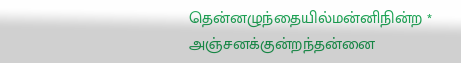தென்னழுந்தையில்மன்னிநின்ற *
அஞ்சனக்குன்றந்தன்னை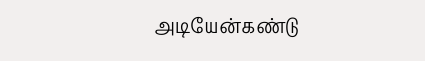அடியேன்கண்டு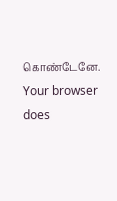கொண்டேனே.
Your browser does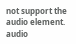not support the audio element.
audio